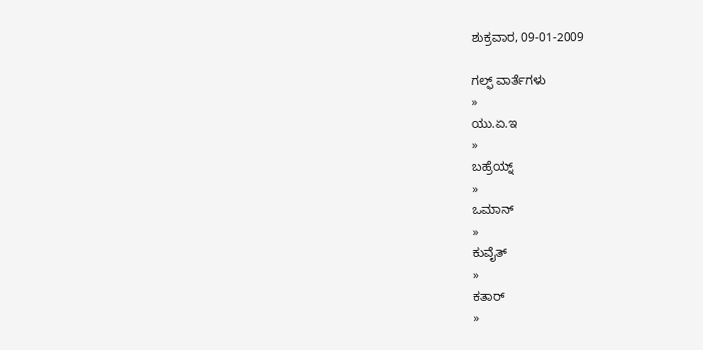ಶುಕ್ರವಾರ, 09-01-2009

ಗಲ್ಫ್ ವಾರ್ತೆಗಳು
»
ಯು.ಏ.ಇ
»
ಬಹ್ರೆಯ್ನ್
»
ಒಮಾನ್
»
ಕುವೈತ್
»
ಕತಾರ್
»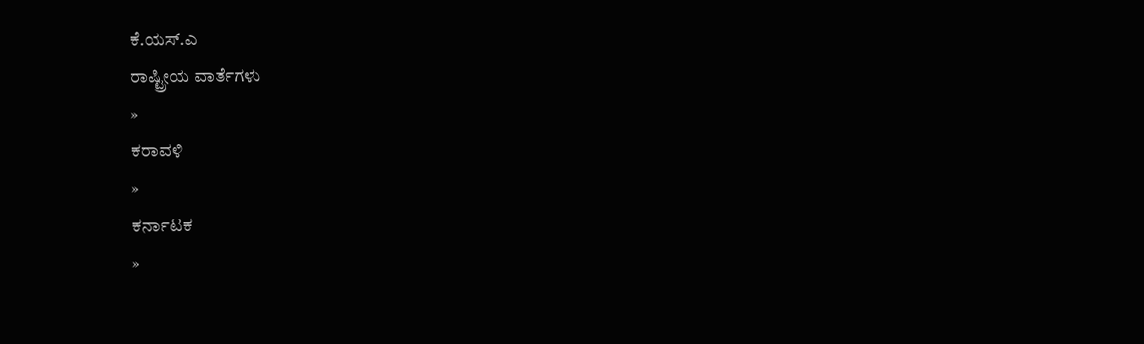ಕೆ.ಯಸ್.ಎ
ರಾಷ್ಟ್ರೀಯ ವಾರ್ತೆಗಳು
»
ಕರಾವಳಿ
»
ಕರ್ನಾಟಕ
»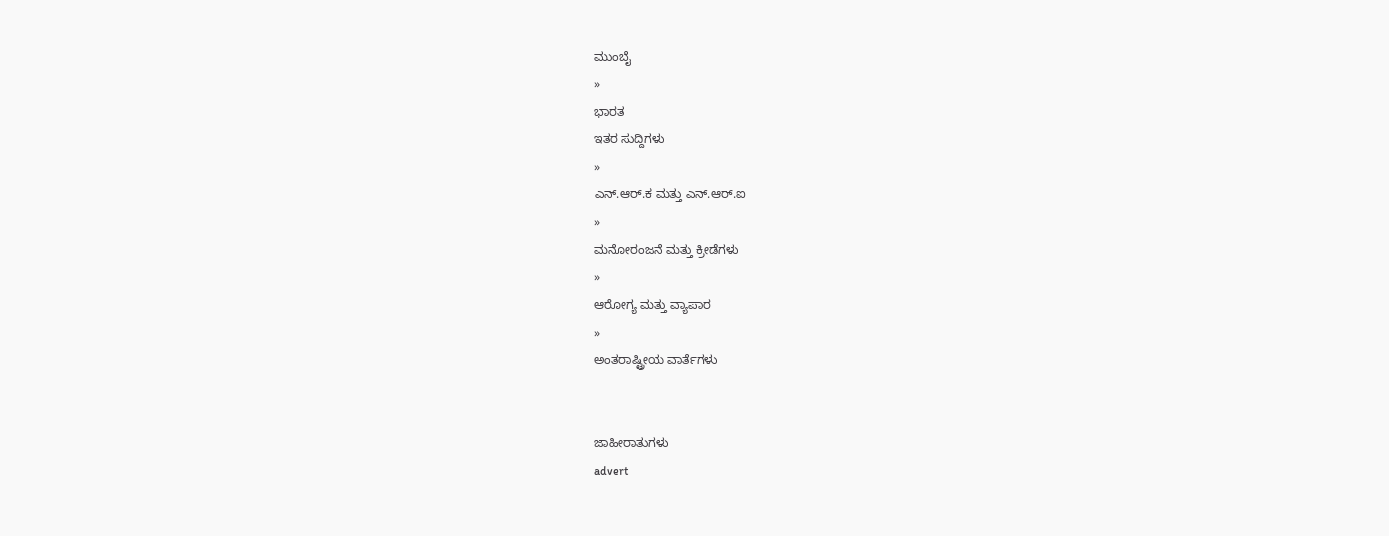ಮುಂಬೈ
»
ಭಾರತ
ಇತರ ಸುದ್ದಿಗಳು
»
ಎನ್.ಆರ್.ಕ ಮತ್ತು ಎನ್.ಆರ್.ಐ
»
ಮನೋರಂಜನೆ ಮತ್ತು ಕ್ರೀಡೆಗಳು
»
ಆರೋಗ್ಯ ಮತ್ತು ವ್ಯಾಪಾರ
»
ಅಂತರಾಷ್ಟ್ರೀಯ ವಾರ್ತೆಗಳು


ಜಾಹೀರಾತುಗಳು
advert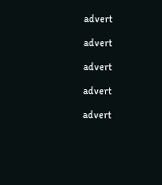advert

advert

advert

advert

advert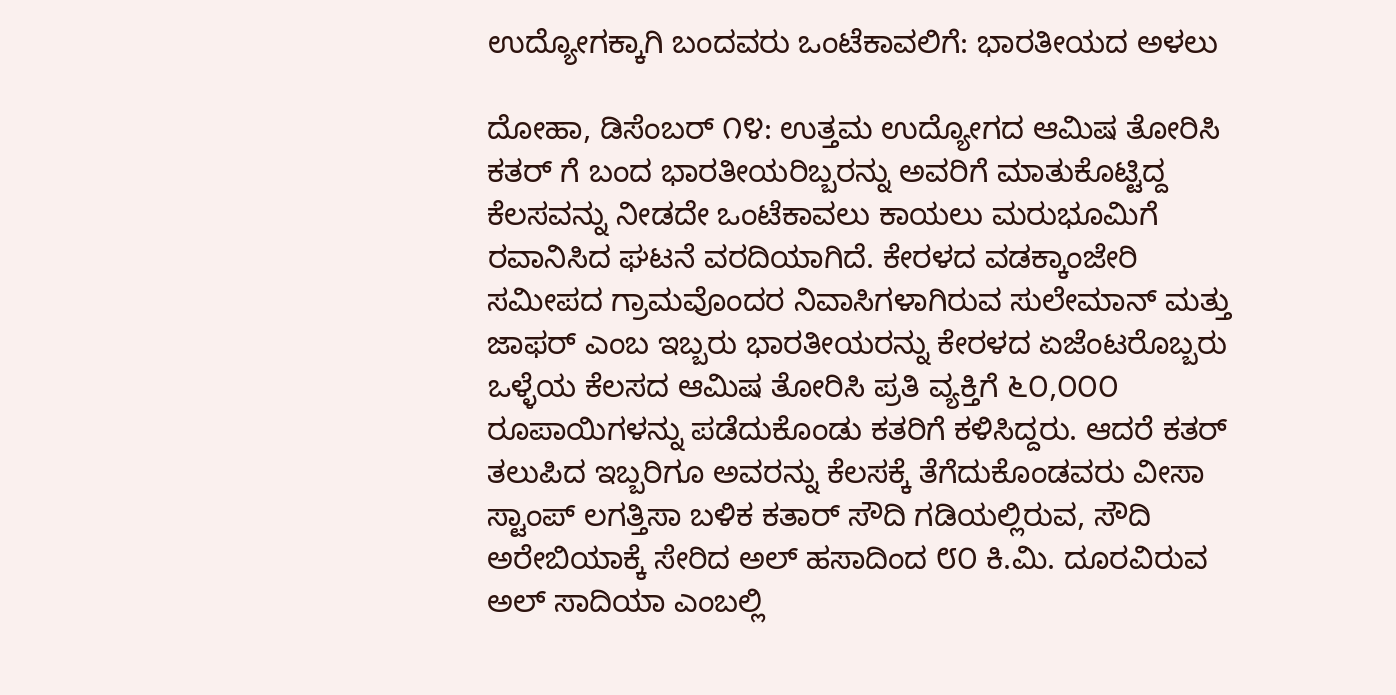ಉದ್ಯೋಗಕ್ಕಾಗಿ ಬಂದವರು ಒಂಟೆಕಾವಲಿಗೆ: ಭಾರತೀಯದ ಅಳಲು

ದೋಹಾ, ಡಿಸೆಂಬರ್ ೧೪: ಉತ್ತಮ ಉದ್ಯೋಗದ ಆಮಿಷ ತೋರಿಸಿ ಕತರ್ ಗೆ ಬಂದ ಭಾರತೀಯರಿಬ್ಬರನ್ನು ಅವರಿಗೆ ಮಾತುಕೊಟ್ಟಿದ್ದ ಕೆಲಸವನ್ನು ನೀಡದೇ ಒಂಟೆಕಾವಲು ಕಾಯಲು ಮರುಭೂಮಿಗೆ ರವಾನಿಸಿದ ಘಟನೆ ವರದಿಯಾಗಿದೆ. ಕೇರಳದ ವಡಕ್ಕಾಂಜೇರಿ ಸಮೀಪದ ಗ್ರಾಮವೊಂದರ ನಿವಾಸಿಗಳಾಗಿರುವ ಸುಲೇಮಾನ್ ಮತ್ತು ಜಾಫರ್ ಎಂಬ ಇಬ್ಬರು ಭಾರತೀಯರನ್ನು ಕೇರಳದ ಏಜೆಂಟರೊಬ್ಬರು ಒಳ್ಳೆಯ ಕೆಲಸದ ಆಮಿಷ ತೋರಿಸಿ ಪ್ರತಿ ವ್ಯಕ್ತಿಗೆ ೬೦,೦೦೦ ರೂಪಾಯಿಗಳನ್ನು ಪಡೆದುಕೊಂಡು ಕತರಿಗೆ ಕಳಿಸಿದ್ದರು. ಆದರೆ ಕತರ್ ತಲುಪಿದ ಇಬ್ಬರಿಗೂ ಅವರನ್ನು ಕೆಲಸಕ್ಕೆ ತೆಗೆದುಕೊಂಡವರು ವೀಸಾ ಸ್ಟಾಂಪ್ ಲಗತ್ತಿಸಾ ಬಳಿಕ ಕತಾರ್ ಸೌದಿ ಗಡಿಯಲ್ಲಿರುವ, ಸೌದಿ ಅರೇಬಿಯಾಕ್ಕೆ ಸೇರಿದ ಅಲ್ ಹಸಾದಿಂದ ೮೦ ಕಿ.ಮಿ. ದೂರವಿರುವ ಅಲ್ ಸಾದಿಯಾ ಎಂಬಲ್ಲಿ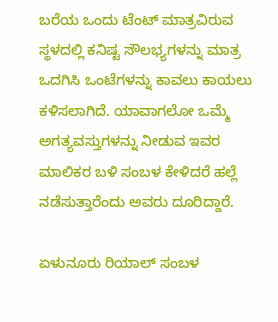ಬರೆಯ ಒಂದು ಟೆಂಟ್ ಮಾತ್ರವಿರುವ ಸ್ಥಳದಲ್ಲಿ ಕನಿಷ್ಟ ಸೌಲಭ್ಯಗಳನ್ನು ಮಾತ್ರ ಒದಗಿಸಿ ಒಂಟೆಗಳನ್ನು ಕಾವಲು ಕಾಯಲು ಕಳಿಸಲಾಗಿದೆ. ಯಾವಾಗಲೋ ಒಮ್ಮೆ ಅಗತ್ಯವಸ್ತುಗಳನ್ನು ನೀಡುವ ಇವರ ಮಾಲಿಕರ ಬಳಿ ಸಂಬಳ ಕೇಳಿದರೆ ಹಲ್ಲೆ ನಡೆಸುತ್ತಾರೆಂದು ಅವರು ದೂರಿದ್ದಾರೆ.

ಏಳುನೂರು ರಿಯಾಲ್ ಸಂಬಳ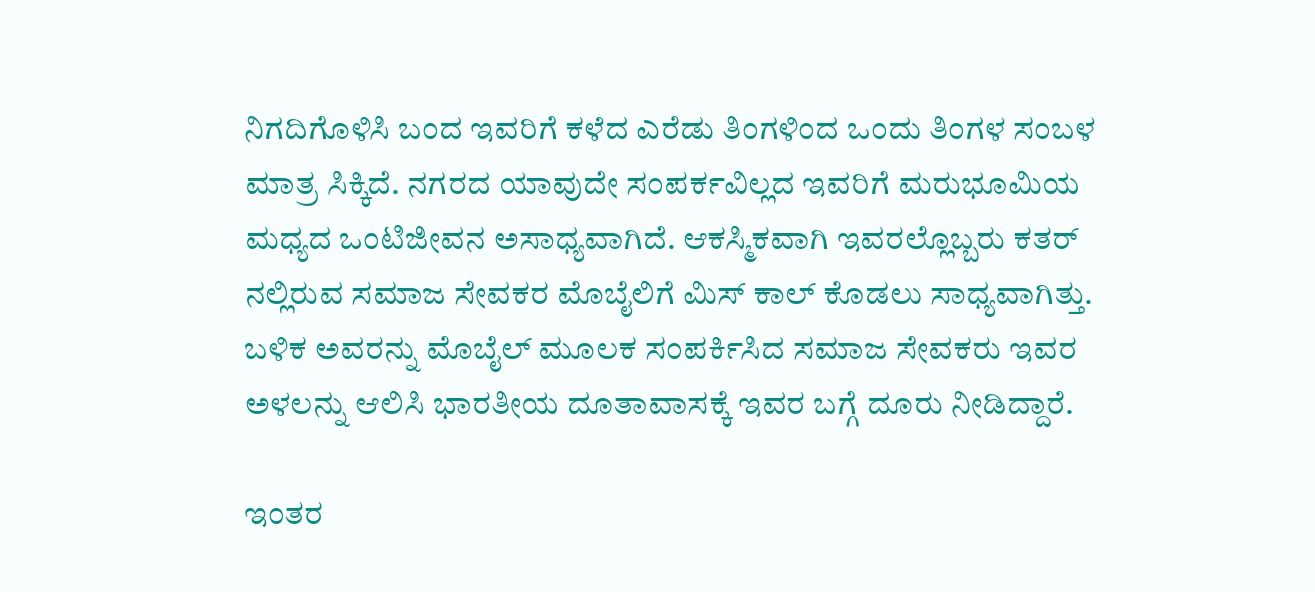ನಿಗದಿಗೊಳಿಸಿ ಬಂದ ಇವರಿಗೆ ಕಳೆದ ಎರೆಡು ತಿಂಗಳಿಂದ ಒಂದು ತಿಂಗಳ ಸಂಬಳ ಮಾತ್ರ ಸಿಕ್ಕಿದೆ. ನಗರದ ಯಾವುದೇ ಸಂಪರ್ಕವಿಲ್ಲದ ಇವರಿಗೆ ಮರುಭೂಮಿಯ ಮಧ್ಯದ ಒಂಟಿಜೀವನ ಅಸಾಧ್ಯವಾಗಿದೆ. ಆಕಸ್ಮಿಕವಾಗಿ ಇವರಲ್ಲೊಬ್ಬರು ಕತರ್ ನಲ್ಲಿರುವ ಸಮಾಜ ಸೇವಕರ ಮೊಬೈಲಿಗೆ ಮಿಸ್ ಕಾಲ್ ಕೊಡಲು ಸಾಧ್ಯವಾಗಿತ್ತು. ಬಳಿಕ ಅವರನ್ನು ಮೊಬೈಲ್ ಮೂಲಕ ಸಂಪರ್ಕಿಸಿದ ಸಮಾಜ ಸೇವಕರು ಇವರ ಅಳಲನ್ನು ಆಲಿಸಿ ಭಾರತೀಯ ದೂತಾವಾಸಕ್ಕೆ ಇವರ ಬಗ್ಗೆ ದೂರು ನೀಡಿದ್ದಾರೆ.

ಇಂತರ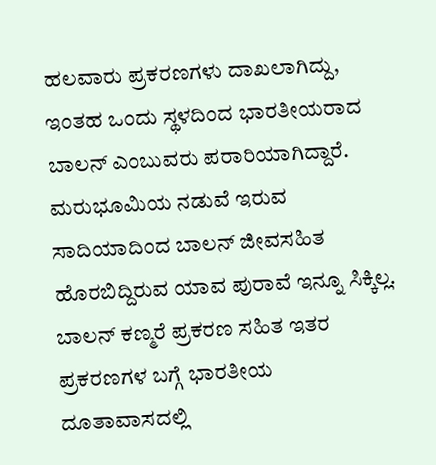ಹಲವಾರು ಪ್ರಕರಣಗಳು ದಾಖಲಾಗಿದ್ದು, ಇಂತಹ ಒಂದು ಸ್ಥಳದಿಂದ ಭಾರತೀಯರಾದ ಬಾಲನ್ ಎಂಬುವರು ಪರಾರಿಯಾಗಿದ್ದಾರೆ. ಮರುಭೂಮಿಯ ನಡುವೆ ಇರುವ ಸಾದಿಯಾದಿಂದ ಬಾಲನ್ ಜೀವಸಹಿತ ಹೊರಬಿದ್ದಿರುವ ಯಾವ ಪುರಾವೆ ಇನ್ನೂ ಸಿಕ್ಕಿಲ್ಲ.  ಬಾಲನ್ ಕಣ್ಮರೆ ಪ್ರಕರಣ ಸಹಿತ ಇತರ ಪ್ರಕರಣಗಳ ಬಗ್ಗೆ ಭಾರತೀಯ ದೂತಾವಾಸದಲ್ಲಿ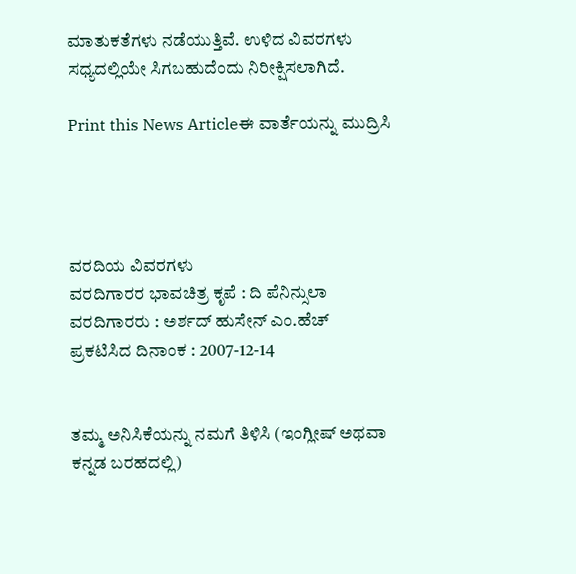ಮಾತುಕತೆಗಳು ನಡೆಯುತ್ತಿವೆ. ಉಳಿದ ವಿವರಗಳು ಸಧ್ಯದಲ್ಲಿಯೇ ಸಿಗಬಹುದೆಂದು ನಿರೀಕ್ಷಿಸಲಾಗಿದೆ.

Print this News Articleಈ ವಾರ್ತೆಯನ್ನು ಮುದ್ರಿಸಿ




ವರದಿಯ ವಿವರಗಳು
ವರದಿಗಾರರ ಭಾವಚಿತ್ರ ಕೃಪೆ : ದಿ ಪೆನಿನ್ಸುಲಾ
ವರದಿಗಾರರು : ಅರ್ಶದ್ ಹುಸೇನ್ ಎಂ.ಹೆಚ್
ಪ್ರಕಟಿಸಿದ ದಿನಾಂಕ : 2007-12-14


ತಮ್ಮ ಅನಿಸಿಕೆಯನ್ನು ನಮಗೆ ತಿಳಿಸಿ (ಇಂಗ್ಲೀಷ್ ಅಥವಾ ಕನ್ನಡ ಬರಹದಲ್ಲಿ)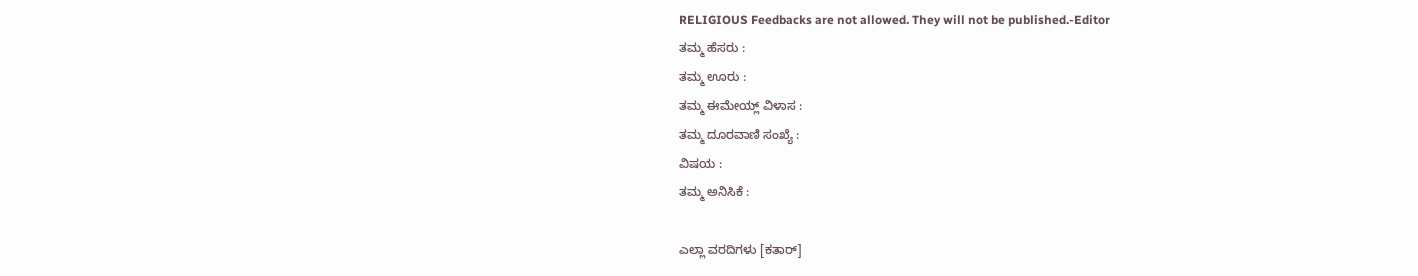RELIGIOUS Feedbacks are not allowed. They will not be published.-Editor
ತಮ್ಮ ಹೆಸರು :
ತಮ್ಮ ಊರು :
ತಮ್ಮ ಈಮೇಯ್ಲ್ ವಿಳಾಸ :
ತಮ್ಮ ದೂರವಾಣಿ ಸಂಖ್ಯೆ :
ವಿಷಯ :
ತಮ್ಮ ಅನಿಸಿಕೆ :

ಎಲ್ಲಾ ವರದಿಗಳು [ಕತಾರ್]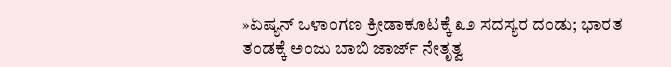»ಏಷ್ಯನ್ ಒಳಾಂಗಣ ಕ್ರೀಡಾಕೂಟಕ್ಕೆ ೩೨ ಸದಸ್ಯರ ದಂಡು; ಭಾರತ ತಂಡಕ್ಕೆ ಅಂಜು ಬಾಬಿ ಜಾರ್ಜ್ ನೇತೃತ್ವ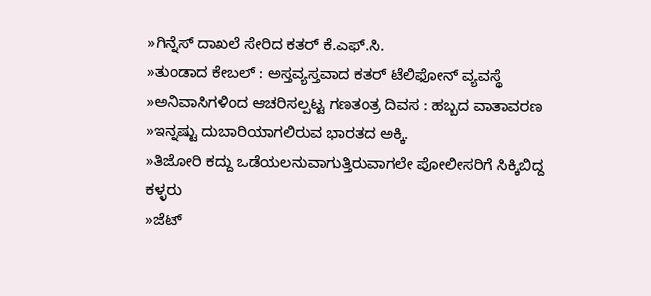»ಗಿನ್ನೆಸ್ ದಾಖಲೆ ಸೇರಿದ ಕತರ್ ಕೆ.ಎಫ್.ಸಿ.
»ತುಂಡಾದ ಕೇಬಲ್ : ಅಸ್ತವ್ಯಸ್ತವಾದ ಕತರ್ ಟೆಲಿಫೋನ್ ವ್ಯವಸ್ಥೆ
»ಅನಿವಾಸಿಗಳಿಂದ ಆಚರಿಸಲ್ಪಟ್ಟ ಗಣತಂತ್ರ ದಿವಸ : ಹಬ್ಬದ ವಾತಾವರಣ
»ಇನ್ನಷ್ಟು ದುಬಾರಿಯಾಗಲಿರುವ ಭಾರತದ ಅಕ್ಕಿ.
»ತಿಜೋರಿ ಕದ್ದು ಒಡೆಯಲನುವಾಗುತ್ತಿರುವಾಗಲೇ ಪೋಲೀಸರಿಗೆ ಸಿಕ್ಕಿಬಿದ್ದ ಕಳ್ಳರು
»ಜೆಟ್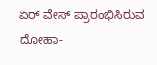ಏರ್ ವೇಸ್ ಪ್ರಾರಂಭಿಸಿರುವ ದೋಹಾ-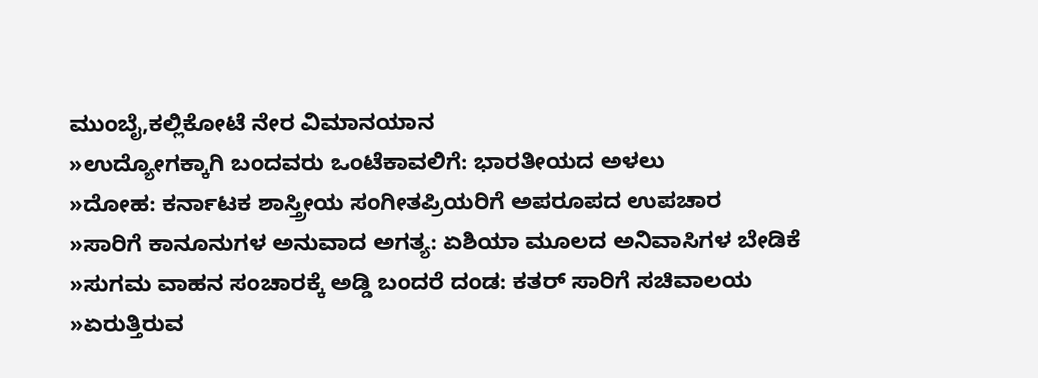ಮುಂಬೈ,ಕಲ್ಲಿಕೋಟೆ ನೇರ ವಿಮಾನಯಾನ
»ಉದ್ಯೋಗಕ್ಕಾಗಿ ಬಂದವರು ಒಂಟೆಕಾವಲಿಗೆ: ಭಾರತೀಯದ ಅಳಲು
»ದೋಹ: ಕರ್ನಾಟಕ ಶಾಸ್ತ್ರೀಯ ಸಂಗೀತಪ್ರಿಯರಿಗೆ ಅಪರೂಪದ ಉಪಚಾರ
»ಸಾರಿಗೆ ಕಾನೂನುಗಳ ಅನುವಾದ ಅಗತ್ಯ: ಏಶಿಯಾ ಮೂಲದ ಅನಿವಾಸಿಗಳ ಬೇಡಿಕೆ
»ಸುಗಮ ವಾಹನ ಸಂಚಾರಕ್ಕೆ ಅಡ್ಡಿ ಬಂದರೆ ದಂಡ: ಕತರ್ ಸಾರಿಗೆ ಸಚಿವಾಲಯ
»ಏರುತ್ತಿರುವ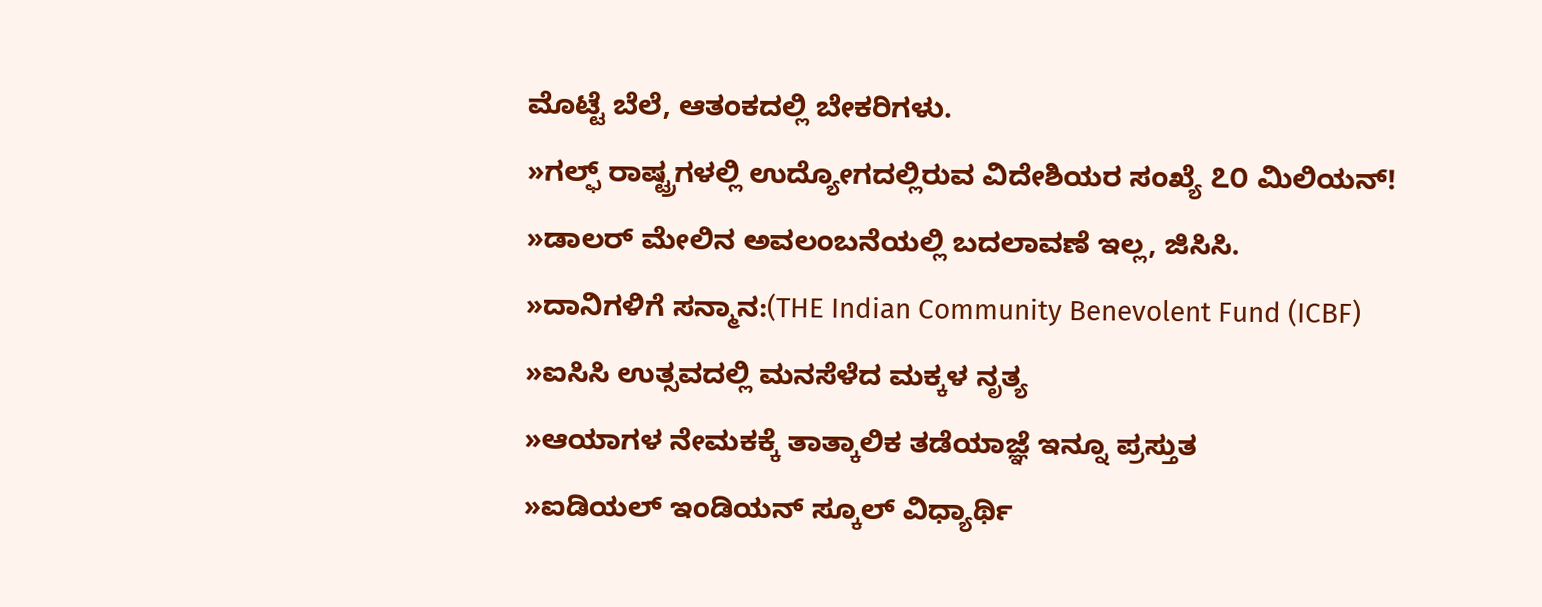ಮೊಟ್ಟೆ ಬೆಲೆ, ಆತಂಕದಲ್ಲಿ ಬೇಕರಿಗಳು.
»ಗಲ್ಫ್ ರಾಷ್ಟ್ರಗಳಲ್ಲಿ ಉದ್ಯೋಗದಲ್ಲಿರುವ ವಿದೇಶಿಯರ ಸಂಖ್ಯೆ ೭೦ ಮಿಲಿಯನ್!
»ಡಾಲರ್ ಮೇಲಿನ ಅವಲಂಬನೆಯಲ್ಲಿ ಬದಲಾವಣೆ ಇಲ್ಲ, ಜಿಸಿಸಿ.
»ದಾನಿಗಳಿಗೆ ಸನ್ಮಾನ:(THE Indian Community Benevolent Fund (ICBF)
»ಐಸಿಸಿ ಉತ್ಸವದಲ್ಲಿ ಮನಸೆಳೆದ ಮಕ್ಕಳ ನೃತ್ಯ
»ಆಯಾಗಳ ನೇಮಕಕ್ಕೆ ತಾತ್ಕಾಲಿಕ ತಡೆಯಾಜ್ಞೆ ಇನ್ನೂ ಪ್ರಸ್ತುತ
»ಐಡಿಯಲ್ ಇಂಡಿಯನ್ ಸ್ಕೂಲ್ ವಿಧ್ಯಾರ್ಥಿ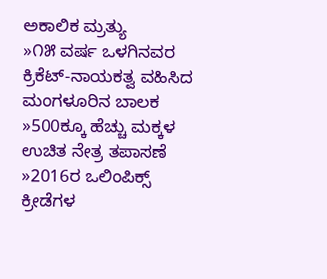ಅಕಾಲಿಕ ಮ್ರತ್ಯು
»೧೫ ವರ್ಷ ಒಳಗಿನವರ ಕ್ರಿಕೆಟ್-ನಾಯಕತ್ವ ವಹಿಸಿದ ಮಂಗಳೂರಿನ ಬಾಲಕ
»500ಕ್ಕೂ ಹೆಚ್ಚು ಮಕ್ಕಳ ಉಚಿತ ನೇತ್ರ ತಪಾಸಣೆ
»2016ರ ಒಲಿಂಪಿಕ್ಸ್ ಕ್ರೀಡೆಗಳ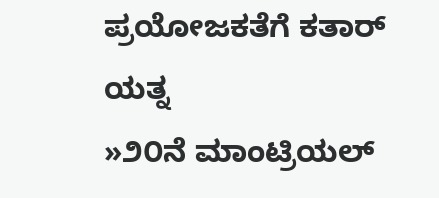ಪ್ರಯೋಜಕತೆಗೆ ಕತಾರ್ ಯತ್ನ
»೨೦ನೆ ಮಾಂಟ್ರಿಯಲ್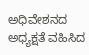ಅಧಿವೇಶನದ ಅಧ್ಯಕ್ಷತೆ ವಹಿಸಿದ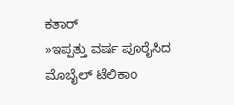ಕತಾರ್
»ಇಪ್ಪತ್ತು ವರ್ಷ ಪೂರೈಸಿದ ಮೊಬೈಲ್ ಟೆಲಿಕಾಂ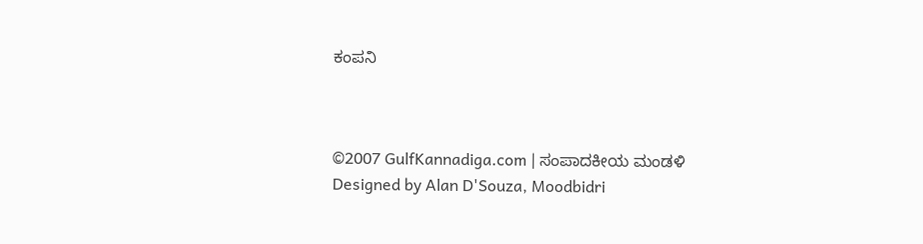ಕಂಪನಿ



©2007 GulfKannadiga.com | ಸಂಪಾದಕೀಯ ಮಂಡಳಿ
Designed by Alan D'Souza, Moodbidri